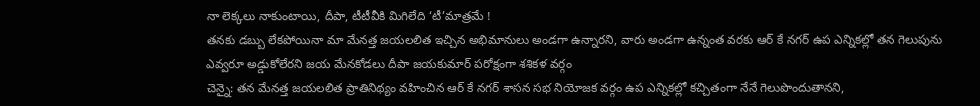నా లెక్కలు నాకుంటాయి, దీపా, టీటీవీకి మిగిలేది ‘టీ’మాత్రమే !
తనకు డబ్బు లేకపోయినా మా మేనత్త జయలలిత ఇచ్చిన అభిమానులు అండగా ఉన్నారని, వారు అండగా ఉన్నంత వరకు ఆర్ కే నగర్ ఉప ఎన్నికల్లో తన గెలుపును ఎవ్వరూ అడ్డుకోలేరని జయ మేనకోడలు దీపా జయకుమార్ పరోక్షంగా శశికళ వర్గం
చెన్నై: తన మేనత్త జయలలిత ప్రాతినిథ్యం వహించిన ఆర్ కే నగర్ శాసన సభ నియోజక వర్గం ఉప ఎన్నికల్లో కచ్చితంగా నేనే గెలుపొందుతానని,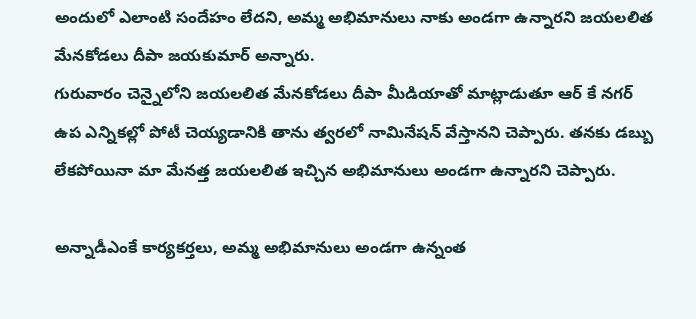అందులో ఎలాంటి సందేహం లేదని, అమ్మ అభిమానులు నాకు అండగా ఉన్నారని జయలలిత మేనకోడలు దీపా జయకుమార్ అన్నారు.
గురువారం చెన్నైలోని జయలలిత మేనకోడలు దీపా మీడియాతో మాట్లాడుతూ ఆర్ కే నగర్ ఉప ఎన్నికల్లో పోటీ చెయ్యడానికి తాను త్వరలో నామినేషన్ వేస్తానని చెప్పారు. తనకు డబ్బు లేకపోయినా మా మేనత్త జయలలిత ఇచ్చిన అభిమానులు అండగా ఉన్నారని చెప్పారు.

అన్నాడీఎంకే కార్యకర్తలు, అమ్మ అభిమానులు అండగా ఉన్నంత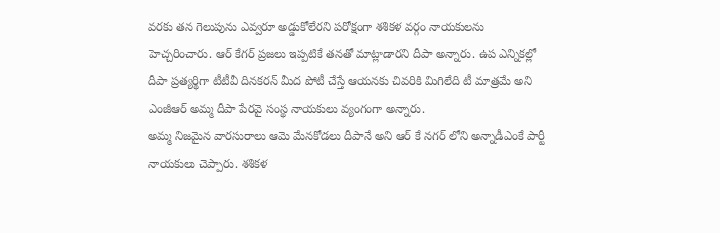వరకు తన గెలుపును ఎవ్వరూ అడ్డుకోలేరని పరోక్షంగా శశికళ వర్గం నాయకులను హెచ్చరించారు. ఆర్ కేగర్ ప్రజలు ఇప్పటికే తనతో మాట్లాడారని దీపా అన్నారు. ఉప ఎన్నికల్లో దీపా ప్రత్యర్థిగా టీటీవీ దినకరన్ మీద పోటీ చేస్తే ఆయనకు చివరికి మిగిలేది టీ మాత్రమే అని ఎంజీఆర్ అమ్మ దీపా పేరవై సంస్థ నాయకులు వ్యంగంగా అన్నారు.
అమ్మ నిజమైన వారసురాలు ఆమె మేనకోడలు దీపానే అని ఆర్ కే నగర్ లోని అన్నాడీఎంకే పార్టీ నాయకులు చెప్పారు. శశికళ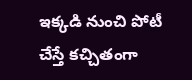ఇక్కడి నుంచి పోటీ చేస్తే కచ్చితంగా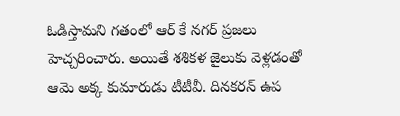ఓడిస్తామని గతంలో ఆర్ కే నగర్ ప్రజలు హెచ్చరించారు. అయితే శశికళ జైలుకు వెళ్లడంతో ఆమె అక్క కుమారుడు టీటీవీ. దినకరన్ ఉప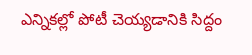ఎన్నికల్లో పోటీ చెయ్యడానికి సిద్దం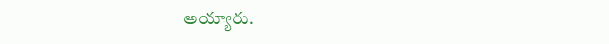అయ్యారు.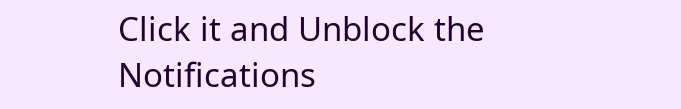Click it and Unblock the Notifications